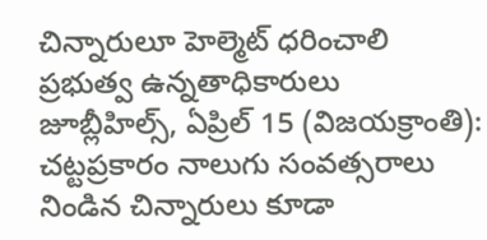చిన్నారులూ హెల్మెట్ ధరించాలి
ప్రభుత్వ ఉన్నతాధికారులు
జూబ్లీహిల్స్, ఏప్రిల్ 15 (విజయక్రాంతి): చట్టప్రకారం నాలుగు సంవత్సరాలు నిండిన చిన్నారులు కూడా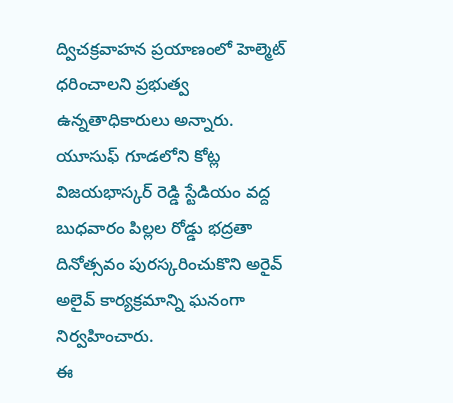ద్విచక్రవాహన ప్రయాణంలో హెల్మెట్ ధరించాలని ప్రభుత్వ ఉన్నతాధికారులు అన్నారు. యూసుఫ్ గూడలోని కోట్ల విజయభాస్కర్ రెడ్డి స్టేడియం వద్ద బుధవారం పిల్లల రోడ్డు భద్రతా దినోత్సవం పురస్కరించుకొని అరైవ్ అలైవ్ కార్యక్రమాన్ని ఘనంగా నిర్వహించారు.
ఈ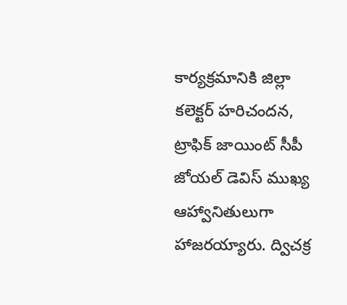కార్యక్రమానికి జిల్లా కలెక్టర్ హరిచందన, ట్రాఫిక్ జాయింట్ సీపీ జోయల్ డెవిస్ ముఖ్య ఆహ్వానితులుగా హాజరయ్యారు. ద్విచక్ర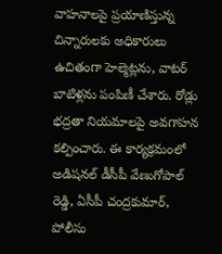వాహనాలపై ప్రయాణిస్తున్న చిన్నారులకు అధికారులు ఉచితంగా హెల్మెట్లను, వాటర్ బాటిళ్లను పంపిణీ చేశారు. రోడ్లు భద్రతా నియమాలపై అవగాహన కల్పించారు. ఈ కార్యక్రమంలో అడిషనల్ డీసీపీ వేణుగోపాల్ రెడ్డి, ఏసీపీ చంద్రకుమార్, పోలీసు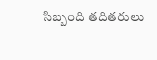సిబ్బంది తదితరులు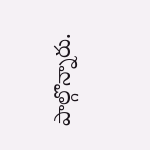పాల్గొన్నారు.